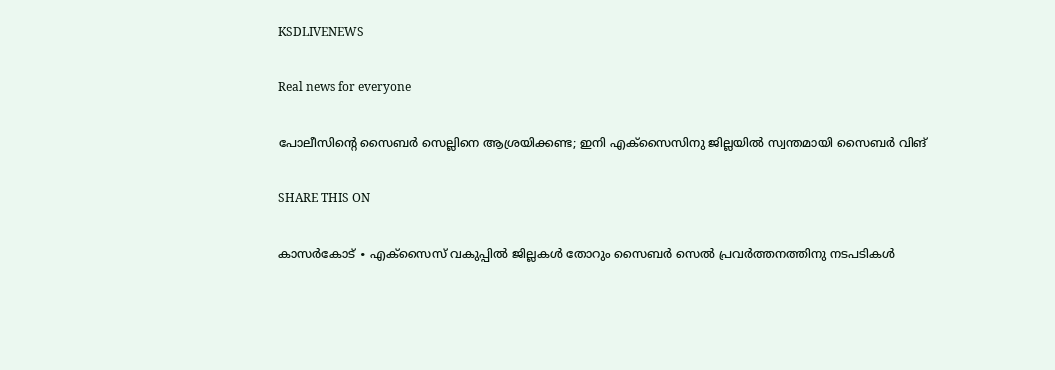KSDLIVENEWS

Real news for everyone

പോലീസിന്റെ സൈബർ സെല്ലിനെ ആശ്രയിക്കണ്ട; ഇനി എക്സൈസിനു ജില്ലയിൽ സ്വന്തമായി സൈബർ വിങ്

SHARE THIS ON

കാസർകോട് ∙ എക്സൈസ് വകുപ്പിൽ ജില്ലകൾ തോറും സൈബർ സെൽ പ്രവർത്തനത്തിനു നടപടികൾ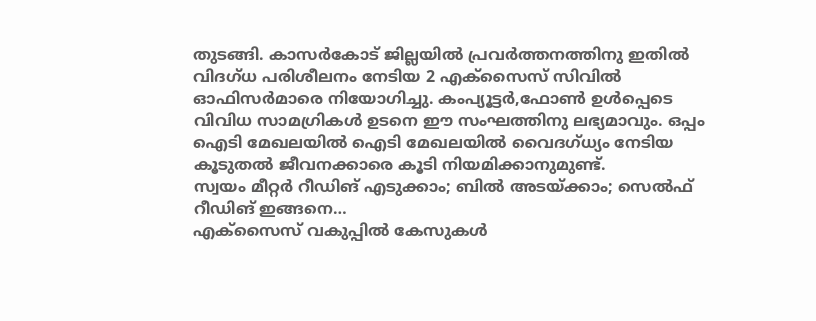തുടങ്ങി. കാസർകോട് ജില്ലയിൽ പ്രവർത്തനത്തിനു ഇതിൽ വിദഗ്ധ പരിശീലനം നേടിയ 2 എക്സൈസ് സിവിൽ ഓഫിസർമാരെ നിയോഗിച്ചു. കംപ്യൂട്ടർ,ഫോൺ ഉൾപ്പെടെ വിവിധ സാമഗ്രികൾ ഉടനെ ഈ സംഘത്തിനു ലഭ്യമാവും. ഒപ്പം ഐടി മേഖലയിൽ ഐടി മേഖലയിൽ വൈദഗ്ധ്യം നേടിയ കൂടുതൽ ജീവനക്കാരെ കൂടി നിയമിക്കാനുമുണ്ട്.
സ്വയം മീറ്റർ റീഡിങ് എടുക്കാം; ബിൽ അടയ്ക്കാം; സെൽഫ് റീഡിങ്‌ ഇങ്ങനെ…
എക്സൈസ് വകുപ്പിൽ കേസുകൾ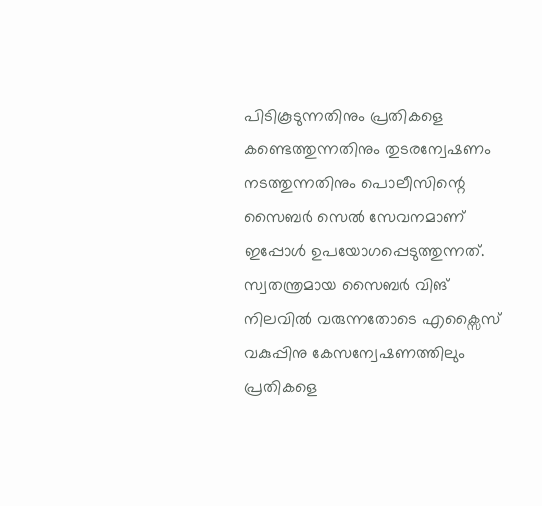പിടികൂടുന്നതിനും പ്രതികളെ കണ്ടെത്തുന്നതിനും തുടരന്വേഷണം നടത്തുന്നതിനും പൊലീസിന്റെ സൈബർ സെൽ സേവനമാണ് ഇപ്പോൾ ഉപയോഗപ്പെടുത്തുന്നത്. സ്വതന്ത്രമായ സൈബർ വിങ് നിലവിൽ വരുന്നതോടെ എക്സൈസ് വകുപ്പിനു കേസന്വേഷണത്തിലും പ്രതികളെ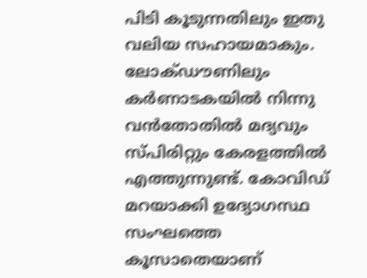പിടി കൂടുന്നതിലും ഇതു വലിയ സഹായമാകും.  ലോക്ഡൗണിലും കർണാടകയിൽ നിന്നു വൻതോതിൽ മദ്യവും സ്പിരിറ്റും കേരളത്തിൽ എത്തുന്നുണ്ട്. കോവിഡ് മറയാക്കി ഉദ്യോഗസ്ഥ സംഘത്തെ കൂസാതെയാണ്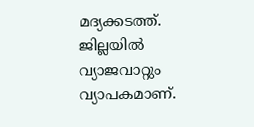മദ്യക്കടത്ത്. ജില്ലയിൽ വ്യാജവാറ്റും വ്യാപകമാണ്.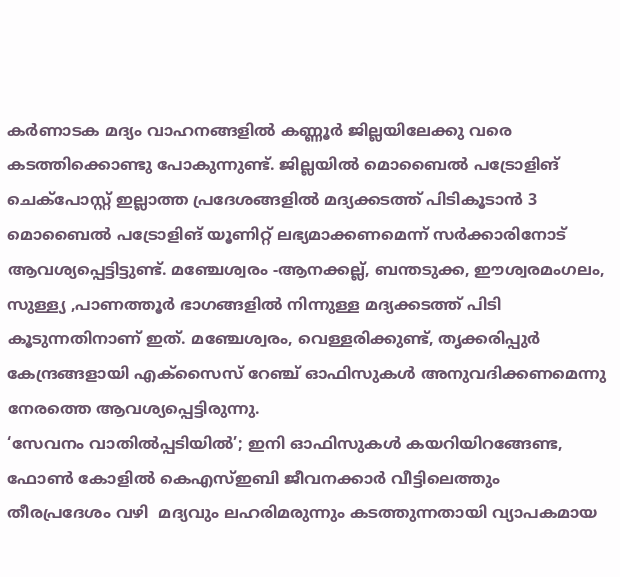കർണാടക മദ്യം വാഹനങ്ങളിൽ കണ്ണൂർ ജില്ലയിലേക്കു വരെ കടത്തിക്കൊണ്ടു പോകുന്നുണ്ട്. ജില്ലയിൽ മൊബൈൽ പട്രോളിങ് ചെക്പോസ്റ്റ് ഇല്ലാത്ത പ്രദേശങ്ങളിൽ മദ്യക്കടത്ത് പിടികൂടാൻ 3 മൊബൈൽ പട്രോളിങ് യൂണിറ്റ് ലഭ്യമാക്കണമെന്ന് സർക്കാരിനോട് ആവശ്യപ്പെട്ടിട്ടുണ്ട്. മഞ്ചേശ്വരം -ആനക്കല്ല്, ബന്തടുക്ക, ഈശ്വരമംഗലം, സുള്ള്യ ,പാണത്തൂർ ഭാഗങ്ങളിൽ നിന്നുള്ള മദ്യക്കടത്ത് പിടി കൂടുന്നതിനാണ് ഇത്. മഞ്ചേശ്വരം, വെള്ളരിക്കുണ്ട്, തൃക്കരിപ്പുർ കേന്ദ്രങ്ങളായി എക്സൈസ് റേഞ്ച് ഓഫിസുകൾ അനുവദിക്കണമെന്നു നേരത്തെ ആവശ്യപ്പെട്ടിരുന്നു.
‘സേവനം വാതിൽപ്പടിയിൽ’; ഇനി ഓഫിസുകൾ കയറിയിറങ്ങേണ്ട, ഫോൺ കോളിൽ കെഎസ്ഇബി ജീവനക്കാർ വീട്ടിലെത്തും
തീരപ്രദേശം വഴി  മദ്യവും ലഹരിമരുന്നും കടത്തുന്നതായി വ്യാപകമായ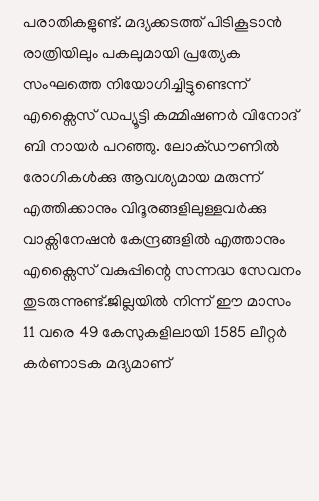പരാതികളുണ്ട്. മദ്യക്കടത്ത് പിടികൂടാൻ രാത്രിയിലും പകലുമായി പ്രത്യേക സംഘത്തെ നിയോഗിച്ചിട്ടുണ്ടെന്ന് എക്സൈസ് ഡപ്യൂട്ടി കമ്മിഷണർ വിനോദ് ബി നായർ പറഞ്ഞു. ലോക്ഡൗണിൽ രോഗികൾക്കു ആവശ്യമായ മരുന്ന് എത്തിക്കാനും വിദൂരങ്ങളിലുള്ളവർക്കു വാക്സിനേഷൻ കേന്ദ്രങ്ങളിൽ എത്താനും എക്സൈസ് വകുപ്പിന്റെ സന്നദ്ധ സേവനം തുടരുന്നുണ്ട്.ജില്ലയിൽ നിന്ന് ഈ മാസം 11 വരെ 49 കേസുകളിലായി 1585 ലീറ്റർ കർണാടക മദ്യമാണ്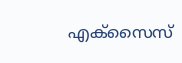എക്സൈസ്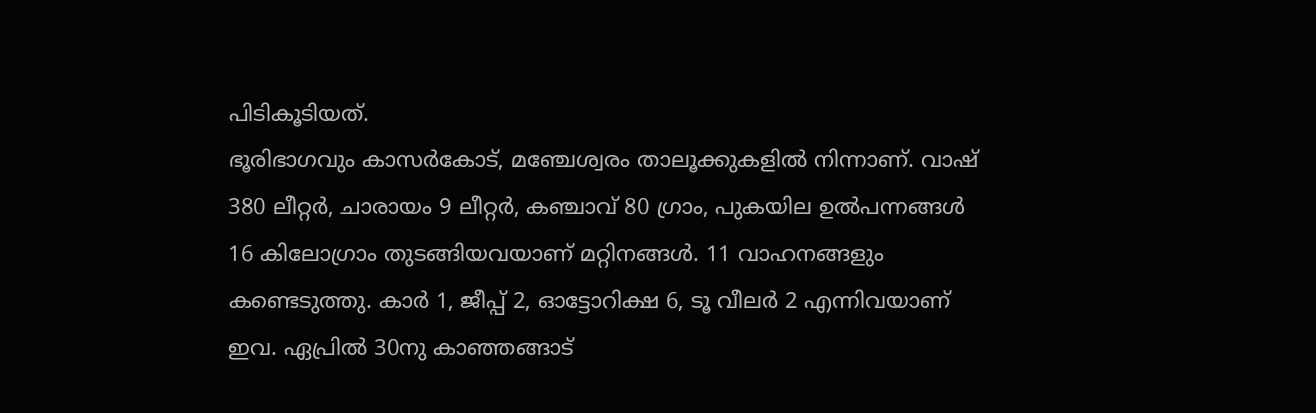പിടികൂടിയത്.
ഭൂരിഭാഗവും കാസർകോട്, മഞ്ചേശ്വരം താലൂക്കുകളിൽ നിന്നാണ്. വാഷ് 380 ലീറ്റർ, ചാരായം 9 ലീറ്റർ, കഞ്ചാവ് 80 ഗ്രാം, പുകയില ഉൽപന്നങ്ങൾ 16 കിലോഗ്രാം തുടങ്ങിയവയാണ് മറ്റിനങ്ങൾ. 11 വാഹനങ്ങളും കണ്ടെടുത്തു. കാർ 1, ജീപ്പ് 2, ഓട്ടോറിക്ഷ 6, ടൂ വീലർ 2 എന്നിവയാണ് ഇവ. ഏപ്രിൽ 30നു കാഞ്ഞങ്ങാട്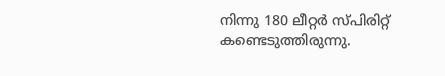നിന്നു 180 ലീറ്റർ സ്പിരിറ്റ് കണ്ടെടുത്തിരുന്നു.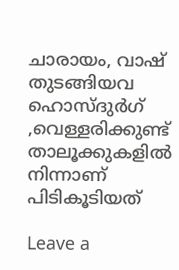ചാരായം, വാഷ് തുടങ്ങിയവ ഹൊസ്ദുർഗ് ,വെള്ളരിക്കുണ്ട് താലൂക്കുകളിൽ നിന്നാണ് പിടികൂടിയത്

Leave a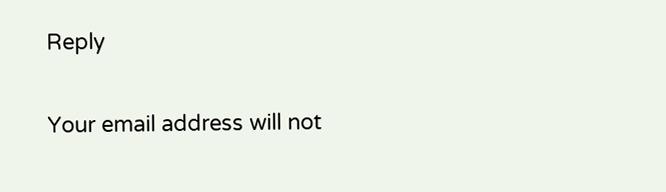Reply

Your email address will not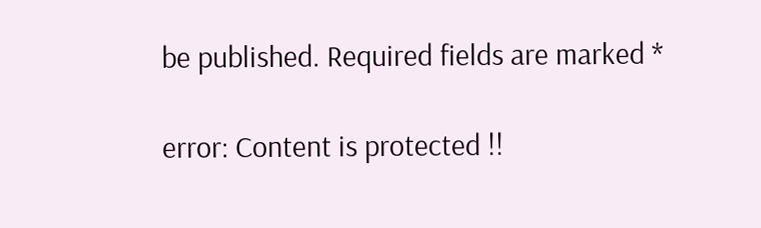be published. Required fields are marked *

error: Content is protected !!